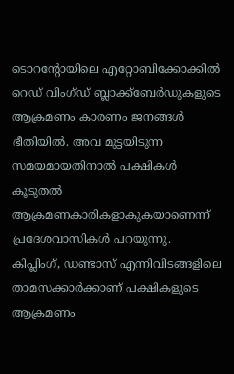ടൊറന്റോയിലെ എറ്റോബിക്കോക്കിൽ റെഡ് വിംഗ്ഡ് ബ്ലാക്ക്ബേർഡുകളുടെ ആക്രമണം കാരണം ജനങ്ങൾ ഭീതിയിൽ. അവ മുട്ടയിടുന്ന സമയമായതിനാൽ പക്ഷികൾ കൂടുതൽ ആക്രമണകാരികളാകുകയാണെന്ന് പ്രദേശവാസികൾ പറയുന്നു. കിപ്ലിംഗ്, ഡണ്ടാസ് എന്നിവിടങ്ങളിലെ താമസക്കാർക്കാണ് പക്ഷികളുടെ ആക്രമണം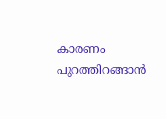കാരണം പുറത്തിറങ്ങാൻ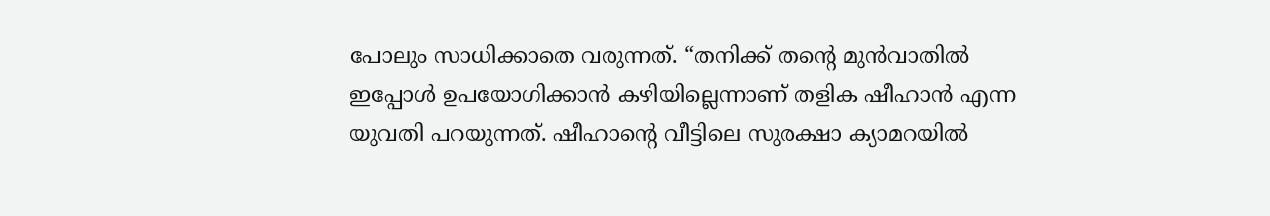പോലും സാധിക്കാതെ വരുന്നത്. “തനിക്ക് തൻ്റെ മുൻവാതിൽ ഇപ്പോൾ ഉപയോഗിക്കാൻ കഴിയില്ലെന്നാണ് തളിക ഷീഹാൻ എന്ന യുവതി പറയുന്നത്. ഷീഹാന്റെ വീട്ടിലെ സുരക്ഷാ ക്യാമറയിൽ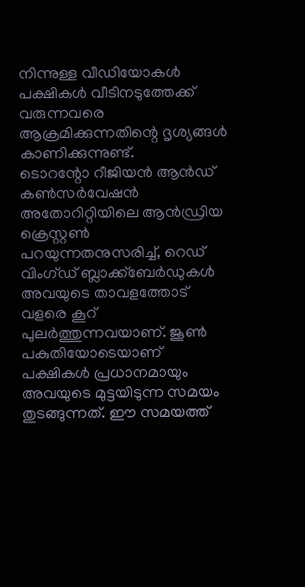നിന്നുള്ള വീഡിയോകൾ പക്ഷികൾ വീടിനടുത്തേക്ക് വരുന്നവരെ ആക്രമിക്കുന്നതിന്റെ ദൃശ്യങ്ങൾ കാണിക്കുന്നുണ്ട്.
ടൊറന്റോ റീജിയൻ ആൻഡ് കൺസർവേഷൻ അതോറിറ്റിയിലെ ആൻഡ്രിയ ക്രെസ്റ്റൺ പറയുന്നതനുസരിച്ച്, റെഡ് വിംഗ്ഡ് ബ്ലാക്ക്ബേർഡുകൾ അവയുടെ താവളത്തോട് വളരെ കൂറ് പുലർത്തുന്നവയാണ്. ജൂൺ പകുതിയോടെയാണ് പക്ഷികൾ പ്രധാനമായും അവയുടെ മുട്ടയിടുന്ന സമയം തുടങ്ങുന്നത്. ഈ സമയത്ത്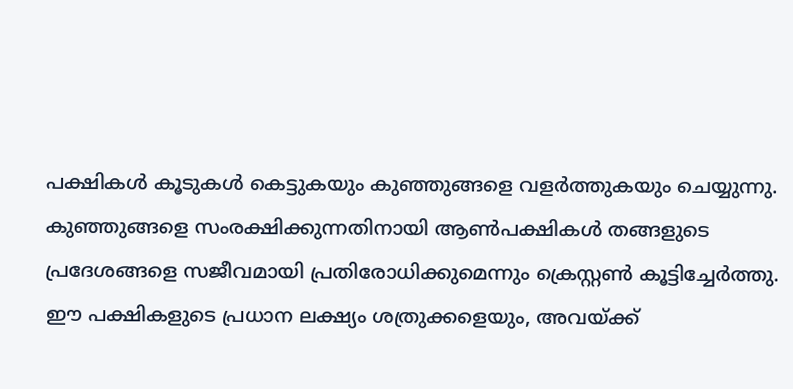പക്ഷികൾ കൂടുകൾ കെട്ടുകയും കുഞ്ഞുങ്ങളെ വളർത്തുകയും ചെയ്യുന്നു. കുഞ്ഞുങ്ങളെ സംരക്ഷിക്കുന്നതിനായി ആൺപക്ഷികൾ തങ്ങളുടെ പ്രദേശങ്ങളെ സജീവമായി പ്രതിരോധിക്കുമെന്നും ക്രെസ്റ്റൺ കൂട്ടിച്ചേർത്തു.
ഈ പക്ഷികളുടെ പ്രധാന ലക്ഷ്യം ശത്രുക്കളെയും, അവയ്ക്ക്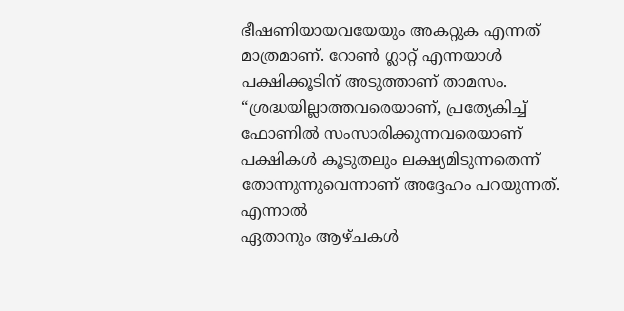ഭീഷണിയായവയേയും അകറ്റുക എന്നത് മാത്രമാണ്. റോൺ ഗ്ലാറ്റ് എന്നയാൾ പക്ഷിക്കൂടിന് അടുത്താണ് താമസം. “ശ്രദ്ധയില്ലാത്തവരെയാണ്, പ്രത്യേകിച്ച് ഫോണിൽ സംസാരിക്കുന്നവരെയാണ് പക്ഷികൾ കൂടുതലും ലക്ഷ്യമിടുന്നതെന്ന് തോന്നുന്നുവെന്നാണ് അദ്ദേഹം പറയുന്നത്. എന്നാൽ
ഏതാനും ആഴ്ചകൾ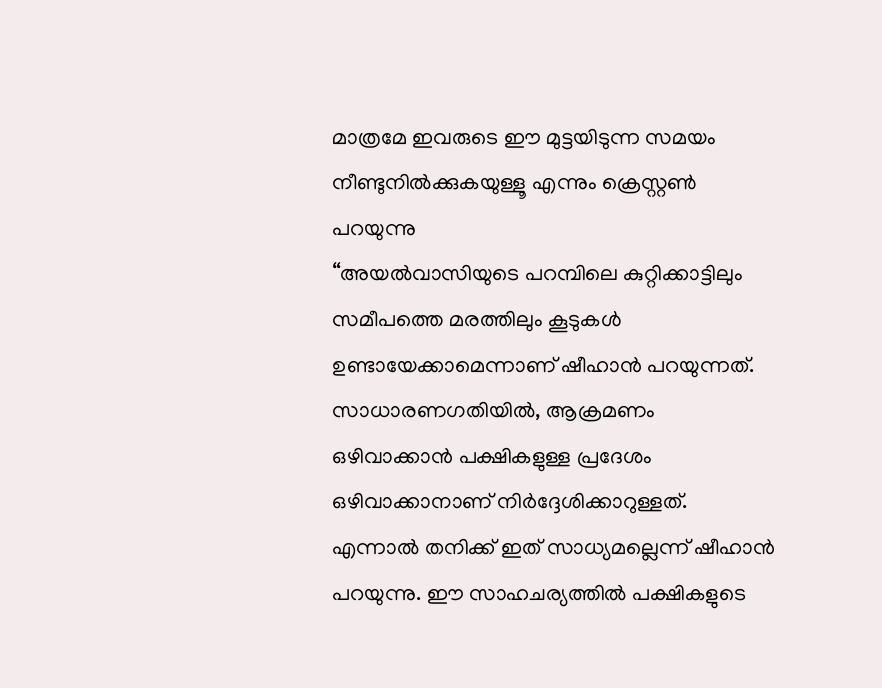മാത്രമേ ഇവരുടെ ഈ മുട്ടയിടുന്ന സമയം നീണ്ടുനിൽക്കുകയുള്ളൂ എന്നും ക്രെസ്റ്റൺ പറയുന്നു
“അയൽവാസിയുടെ പറമ്പിലെ കുറ്റിക്കാട്ടിലും സമീപത്തെ മരത്തിലും കൂടുകൾ ഉണ്ടായേക്കാമെന്നാണ് ഷീഹാൻ പറയുന്നത്. സാധാരണഗതിയിൽ, ആക്രമണം ഒഴിവാക്കാൻ പക്ഷികളുള്ള പ്രദേശം ഒഴിവാക്കാനാണ് നിർദ്ദേശിക്കാറുള്ളത്. എന്നാൽ തനിക്ക് ഇത് സാധ്യമല്ലെന്ന് ഷീഹാൻ പറയുന്നു. ഈ സാഹചര്യത്തിൽ പക്ഷികളുടെ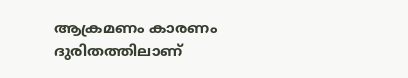ആക്രമണം കാരണം ദുരിതത്തിലാണ്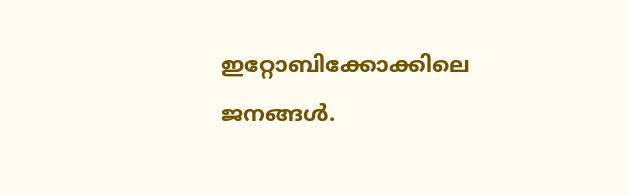ഇറ്റോബിക്കോക്കിലെ ജനങ്ങൾ.